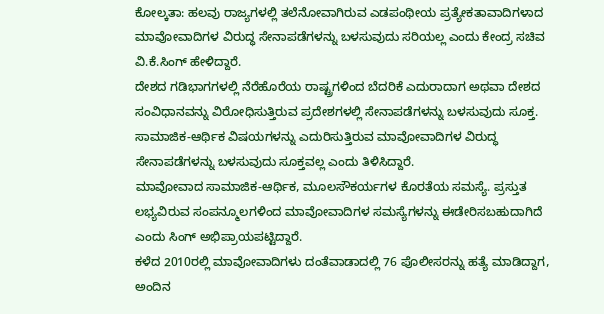ಕೋಲ್ಕತಾ: ಹಲವು ರಾಜ್ಯಗಳಲ್ಲಿ ತಲೆನೋವಾಗಿರುವ ಎಡಪಂಥೀಯ ಪ್ರತ್ಯೇಕತಾವಾದಿಗಳಾದ ಮಾವೋವಾದಿಗಳ ವಿರುದ್ಧ ಸೇನಾಪಡೆಗಳನ್ನು ಬಳಸುವುದು ಸರಿಯಲ್ಲ ಎಂದು ಕೇಂದ್ರ ಸಚಿವ ವಿ.ಕೆ.ಸಿಂಗ್ ಹೇಳಿದ್ದಾರೆ.
ದೇಶದ ಗಡಿಭಾಗಗಳಲ್ಲಿ ನೆರೆಹೊರೆಯ ರಾಷ್ಟ್ರಗಳಿಂದ ಬೆದರಿಕೆ ಎದುರಾದಾಗ ಅಥವಾ ದೇಶದ ಸಂವಿಧಾನವನ್ನು ವಿರೋಧಿಸುತ್ತಿರುವ ಪ್ರದೇಶಗಳಲ್ಲಿ ಸೇನಾಪಡೆಗಳನ್ನು ಬಳಸುವುದು ಸೂಕ್ತ. ಸಾಮಾಜಿಕ-ಆರ್ಥಿಕ ವಿಷಯಗಳನ್ನು ಎದುರಿಸುತ್ತಿರುವ ಮಾವೋವಾದಿಗಳ ವಿರುದ್ಧ ಸೇನಾಪಡೆಗಳನ್ನು ಬಳಸುವುದು ಸೂಕ್ತವಲ್ಲ ಎಂದು ತಿಳಿಸಿದ್ದಾರೆ.
ಮಾವೋವಾದ ಸಾಮಾಜಿಕ-ಆರ್ಥಿಕ, ಮೂಲಸೌಕರ್ಯಗಳ ಕೊರತೆಯ ಸಮಸ್ಯೆ. ಪ್ರಸ್ತುತ ಲಭ್ಯವಿರುವ ಸಂಪನ್ಮೂಲಗಳಿಂದ ಮಾವೋವಾದಿಗಳ ಸಮಸ್ಯೆಗಳನ್ನು ಈಡೇರಿಸಬಹುದಾಗಿದೆ ಎಂದು ಸಿಂಗ್ ಅಭಿಪ್ರಾಯಪಟ್ಟಿದ್ದಾರೆ.
ಕಳೆದ 2010ರಲ್ಲಿ ಮಾವೋವಾದಿಗಳು ದಂತೆವಾಡಾದಲ್ಲಿ 76 ಪೊಲೀಸರನ್ನು ಹತ್ಯೆ ಮಾಡಿದ್ದಾಗ, ಅಂದಿನ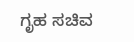ಗೃಹ ಸಚಿವ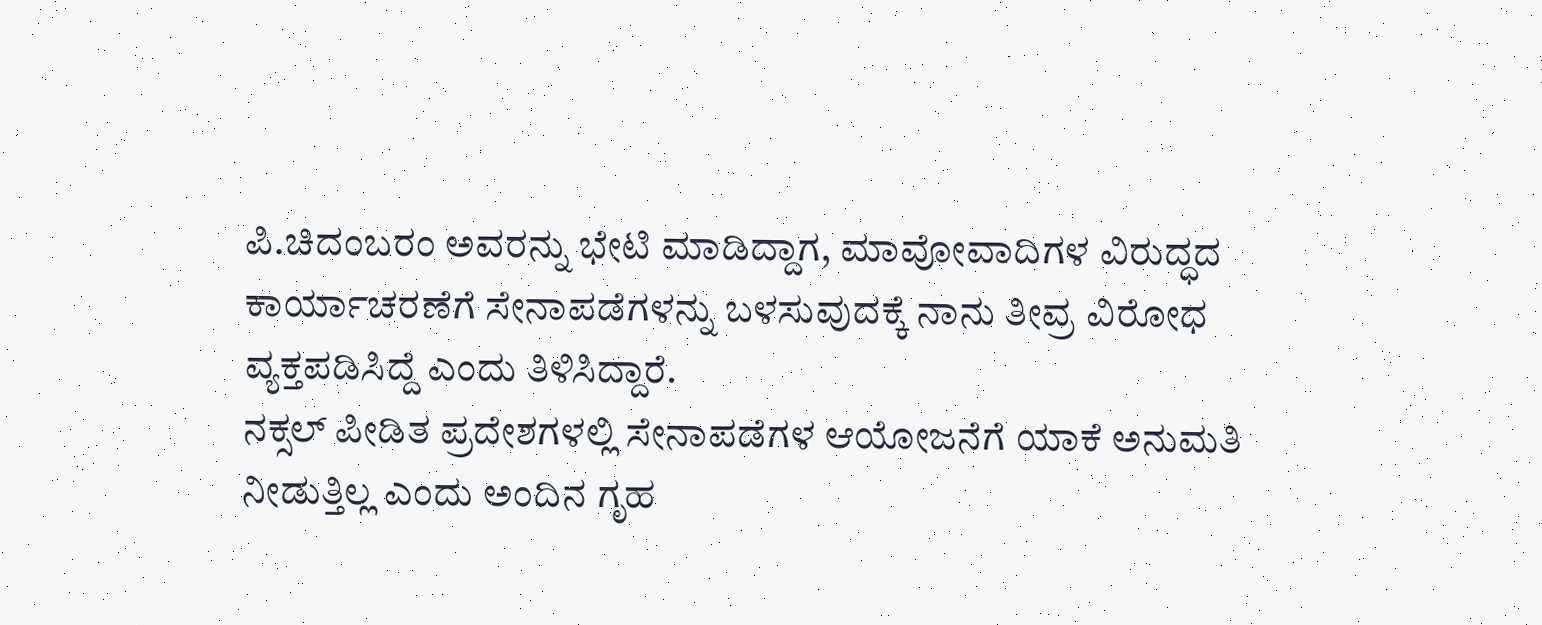ಪಿ.ಚಿದಂಬರಂ ಅವರನ್ನು ಭೇಟಿ ಮಾಡಿದ್ದಾಗ, ಮಾವೋವಾದಿಗಳ ವಿರುದ್ಧದ ಕಾರ್ಯಾಚರಣೆಗೆ ಸೇನಾಪಡೆಗಳನ್ನು ಬಳಸುವುದಕ್ಕೆ ನಾನು ತೀವ್ರ ವಿರೋಧ ವ್ಯಕ್ತಪಡಿಸಿದ್ದೆ ಎಂದು ತಿಳಿಸಿದ್ದಾರೆ.
ನಕ್ಸಲ್ ಪೀಡಿತ ಪ್ರದೇಶಗಳಲ್ಲಿ ಸೇನಾಪಡೆಗಳ ಆಯೋಜನೆಗೆ ಯಾಕೆ ಅನುಮತಿ ನೀಡುತ್ತಿಲ್ಲ ಎಂದು ಅಂದಿನ ಗೃಹ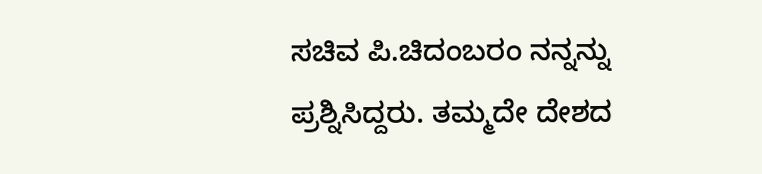ಸಚಿವ ಪಿ.ಚಿದಂಬರಂ ನನ್ನನ್ನು ಪ್ರಶ್ನಿಸಿದ್ದರು. ತಮ್ಮದೇ ದೇಶದ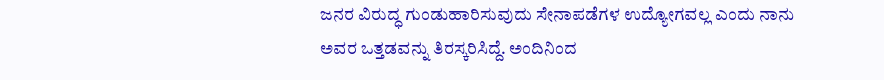ಜನರ ವಿರುದ್ಧ ಗುಂಡುಹಾರಿಸುವುದು ಸೇನಾಪಡೆಗಳ ಉದ್ಯೋಗವಲ್ಲ ಎಂದು ನಾನು ಅವರ ಒತ್ತಡವನ್ನು ತಿರಸ್ಕರಿಸಿದ್ದೆ. ಅಂದಿನಿಂದ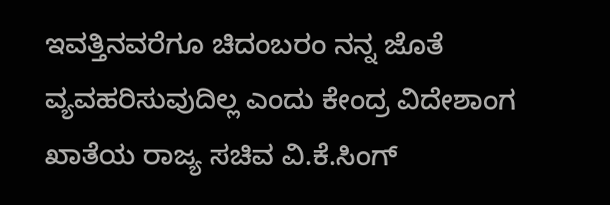ಇವತ್ತಿನವರೆಗೂ ಚಿದಂಬರಂ ನನ್ನ ಜೊತೆ ವ್ಯವಹರಿಸುವುದಿಲ್ಲ ಎಂದು ಕೇಂದ್ರ ವಿದೇಶಾಂಗ ಖಾತೆಯ ರಾಜ್ಯ ಸಚಿವ ವಿ.ಕೆ.ಸಿಂಗ್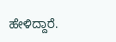ಹೇಳಿದ್ದಾರೆ.